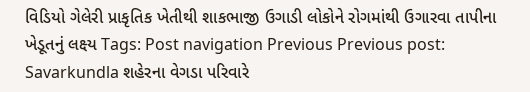વિડિયો ગેલેરી પ્રાકૃતિક ખેતીથી શાકભાજી ઉગાડી લોકોને રોગમાંથી ઉગારવા તાપીના ખેડૂતનું લક્ષ્ય Tags: Post navigation Previous Previous post: Savarkundla શહેરના વેગડા પરિવારે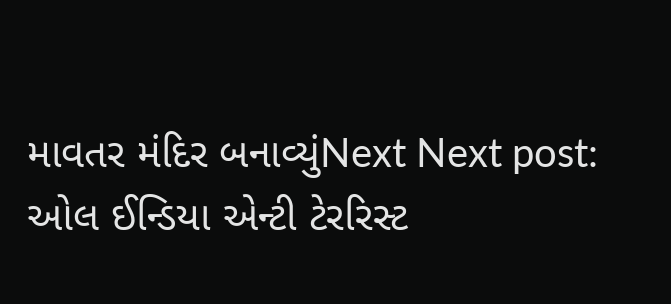માવતર મંદિર બનાવ્યુંNext Next post: ઓલ ઈન્ડિયા એન્ટી ટેરરિસ્ટ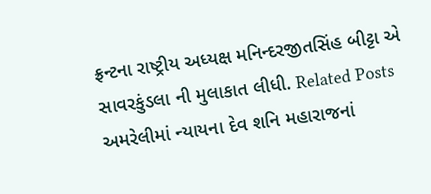ફ્રન્ટના રાષ્ટ્રીય અધ્યક્ષ મનિન્દરજીતસિંહ બીટ્ટા એ સાવરકુંડલા ની મુલાકાત લીધી. Related Posts અમરેલીમાં ન્યાયના દેવ શનિ મહારાજનાં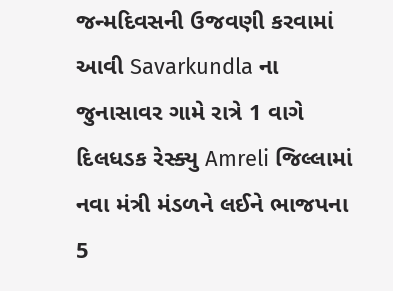જન્મદિવસની ઉજવણી કરવામાં આવી Savarkundla ના જુનાસાવર ગામે રાત્રે 1 વાગે દિલધડક રેસ્ક્યુ Amreli જિલ્લામાં નવા મંત્રી મંડળને લઈને ભાજપના 5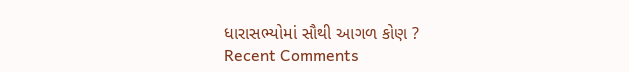ધારાસભ્યોમાં સૌથી આગળ કોણ ?
Recent Comments